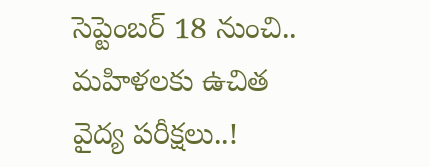సెప్టెంబర్ 18 నుంచి.. మహిళలకు ఉచిత వైద్య పరీక్షలు..!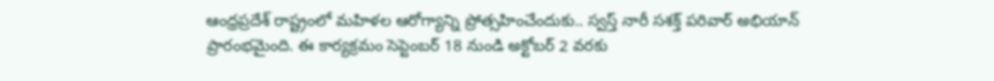ఆంధ్రప్రదేశ్ రాష్ట్రంలో మహిళల ఆరోగ్యాన్ని ప్రోత్సహించేందుకు.. స్వస్త్ నారీ సశక్త్ పరివార్ అభియాన్ ప్రారంభమైంది. ఈ కార్యక్రమం సెప్టెంబర్ 18 నుండి అక్టోబర్ 2 వరకు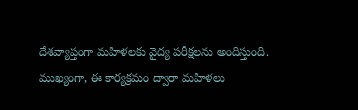దేశవ్యాప్తంగా మహిళలకు వైద్య పరీక్షలను అందిస్తుంది. ముఖ్యంగా, ఈ కార్యక్రమం ద్వారా మహిళలు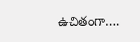ఉచితంగా….